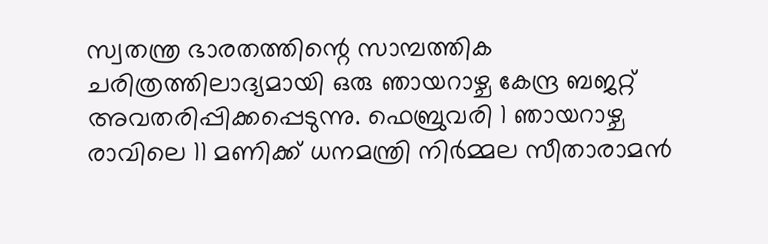സ്വതന്ത്ര ഭാരതത്തിന്റെ സാമ്പത്തിക ചരിത്രത്തിലാദ്യമായി ഒരു ഞായറാഴ്ച കേന്ദ്ര ബജറ്റ് അവതരിപ്പിക്കപ്പെടുന്നു. ഫെബ്രുവരി 1 ഞായറാഴ്ച രാവിലെ 11 മണിക്ക് ധനമന്ത്രി നിർമ്മല സീതാരാമൻ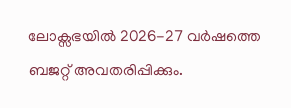ലോക്സഭയിൽ 2026-27 വർഷത്തെ ബജറ്റ് അവതരിപ്പിക്കും.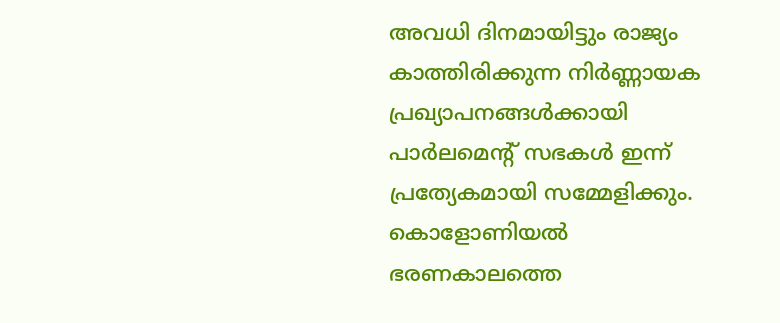അവധി ദിനമായിട്ടും രാജ്യം കാത്തിരിക്കുന്ന നിർണ്ണായക പ്രഖ്യാപനങ്ങൾക്കായി പാർലമെന്റ് സഭകൾ ഇന്ന് പ്രത്യേകമായി സമ്മേളിക്കും. കൊളോണിയൽ ഭരണകാലത്തെ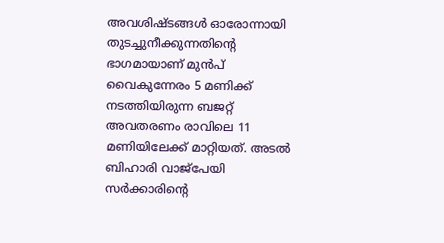അവശിഷ്ടങ്ങൾ ഓരോന്നായി തുടച്ചുനീക്കുന്നതിന്റെ ഭാഗമായാണ് മുൻപ് വൈകുന്നേരം 5 മണിക്ക് നടത്തിയിരുന്ന ബജറ്റ് അവതരണം രാവിലെ 11 മണിയിലേക്ക് മാറ്റിയത്. അടൽ ബിഹാരി വാജ്പേയി സർക്കാരിന്റെ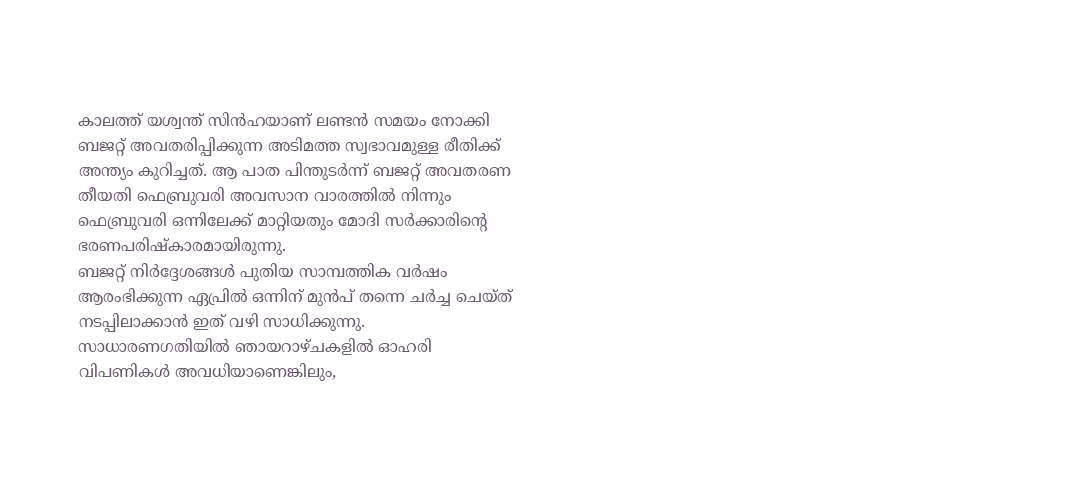കാലത്ത് യശ്വന്ത് സിൻഹയാണ് ലണ്ടൻ സമയം നോക്കി ബജറ്റ് അവതരിപ്പിക്കുന്ന അടിമത്ത സ്വഭാവമുള്ള രീതിക്ക് അന്ത്യം കുറിച്ചത്. ആ പാത പിന്തുടർന്ന് ബജറ്റ് അവതരണ തീയതി ഫെബ്രുവരി അവസാന വാരത്തിൽ നിന്നും ഫെബ്രുവരി ഒന്നിലേക്ക് മാറ്റിയതും മോദി സർക്കാരിന്റെ ഭരണപരിഷ്കാരമായിരുന്നു.
ബജറ്റ് നിർദ്ദേശങ്ങൾ പുതിയ സാമ്പത്തിക വർഷം ആരംഭിക്കുന്ന ഏപ്രിൽ ഒന്നിന് മുൻപ് തന്നെ ചർച്ച ചെയ്ത് നടപ്പിലാക്കാൻ ഇത് വഴി സാധിക്കുന്നു. സാധാരണഗതിയിൽ ഞായറാഴ്ചകളിൽ ഓഹരി വിപണികൾ അവധിയാണെങ്കിലും,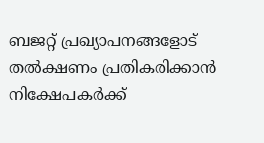ബജറ്റ് പ്രഖ്യാപനങ്ങളോട് തൽക്ഷണം പ്രതികരിക്കാൻ നിക്ഷേപകർക്ക്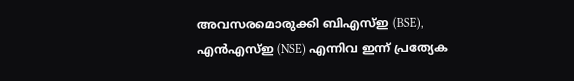അവസരമൊരുക്കി ബിഎസ്ഇ (BSE), എൻഎസ്ഇ (NSE) എന്നിവ ഇന്ന് പ്രത്യേക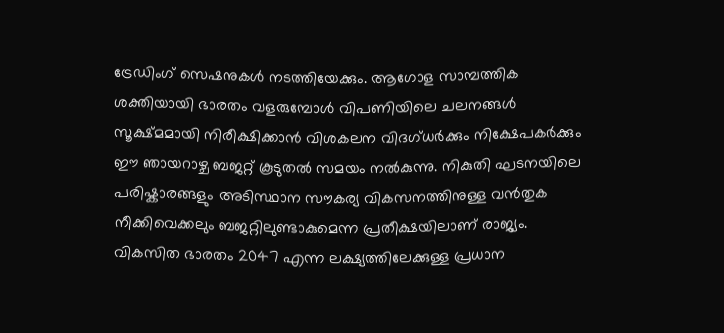ട്രേഡിംഗ് സെഷനുകൾ നടത്തിയേക്കും. ആഗോള സാമ്പത്തിക ശക്തിയായി ഭാരതം വളരുമ്പോൾ വിപണിയിലെ ചലനങ്ങൾ സൂക്ഷ്മമായി നിരീക്ഷിക്കാൻ വിശകലന വിദഗ്ധർക്കും നിക്ഷേപകർക്കും ഈ ഞായറാഴ്ച ബജറ്റ് കൂടുതൽ സമയം നൽകുന്നു. നികുതി ഘടനയിലെ പരിഷ്കാരങ്ങളും അടിസ്ഥാന സൗകര്യ വികസനത്തിനുള്ള വൻതുക നീക്കിവെക്കലും ബജറ്റിലുണ്ടാകുമെന്ന പ്രതീക്ഷയിലാണ് രാജ്യം.
വികസിത ഭാരതം 2047 എന്ന ലക്ഷ്യത്തിലേക്കുള്ള പ്രധാന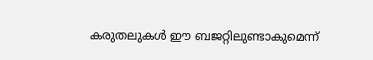കരുതലുകൾ ഈ ബജറ്റിലുണ്ടാകുമെന്ന്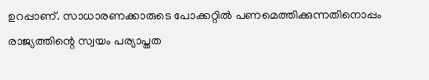ഉറപ്പാണ്. സാധാരണക്കാരുടെ പോക്കറ്റിൽ പണമെത്തിക്കുന്നതിനൊപ്പം രാജ്യത്തിന്റെ സ്വയം പര്യാപ്തത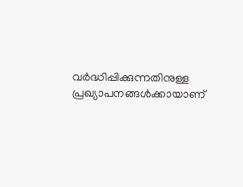വർദ്ധിപ്പിക്കുന്നതിനുള്ള പ്രഖ്യാപനങ്ങൾക്കായാണ്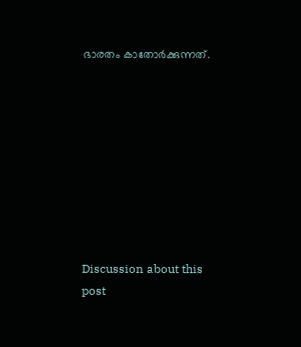ഭാരതം കാതോർക്കുന്നത്.









Discussion about this post